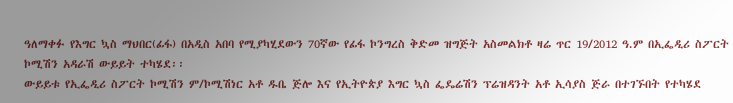ዓለማቀፉ የእግር ኳስ ማህበር(ፊፋ) በአዲስ አበባ የሚያካሂደውን 70ኛው የፊፋ ኮንግረስ ቅድመ ዝግጅት አስመልክቶ ዛሬ ጥር 19/2012 ዓ.ም በኢፌዲሪ ስፖርት ኮሚሽን አዳራሽ ውይይት ተካሄደ፡፡
ውይይቱ የኢፌዲሪ ስፖርት ኮሚሽን ም/ኮሚሽነር አቶ ዱቤ ጅሎ እና የኢትዮጵያ እግር ኳስ ፌዴሬሽን ፕሬዝዳንት አቶ ኢሳያስ ጅራ በተገኙበት የተካሄደ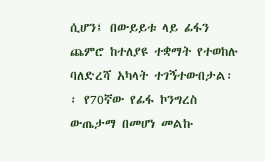ሲሆን፤ በውይይቱ ላይ ፊፋን ጨምሮ ከተለያዩ ተቋማት የተወከሉ ባለድረሻ አካላት ተገኝተውበታል፡፡ የ70ኛው የፊፋ ኮንግረስ ውጤታማ በመሆነ መልኩ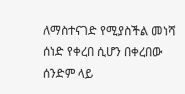ለማስተናገድ የሚያስችል መነሻ ሰነድ የቀረበ ሲሆን በቀረበው ሰንድም ላይ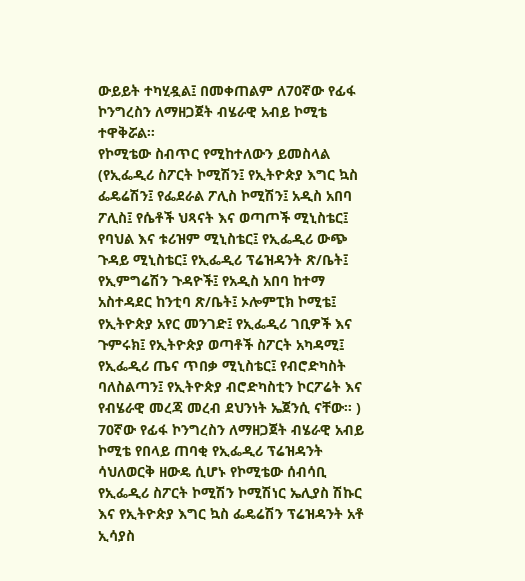ውይይት ተካሂዷል፤ በመቀጠልም ለ70ኛው የፊፋ ኮንግረስን ለማዘጋጀት ብሄራዊ አብይ ኮሚቴ ተዋቅሯል፡፡
የኮሚቴው ስብጥር የሚከተለውን ይመስላል (የኢፌዲሪ ስፖርት ኮሚሽን፤ የኢትዮጵያ እግር ኳስ ፌዴሬሽን፤ የፌደራል ፖሊስ ኮሚሽን፤ አዲስ አበባ ፖሊስ፤ የሴቶች ህጻናት እና ወጣጦች ሚኒስቴር፤ የባህል እና ቱሪዝም ሚኒስቴር፤ የኢፌዲሪ ውጭ ጉዳይ ሚኒስቴር፤ የኢፌዲሪ ፕሬዝዳንት ጽ/ቤት፤ የኢምግሬሽን ጉዳዮች፤ የአዲስ አበባ ከተማ አስተዳደር ከንቲባ ጽ/ቤት፤ ኦሎምፒክ ኮሚቴ፤ የኢትዮጵያ አየር መንገድ፤ የኢፌዲሪ ገቢዎች እና ጉምሩክ፤ የኢትዮጵያ ወጣቶች ስፖርት አካዳሚ፤ የኢፌዲሪ ጤና ጥበቃ ሚኒስቴር፤ የብሮድካስት ባለስልጣን፤ የኢትዮጵያ ብሮድካስቲን ኮርፖሬት እና የብሄራዊ መረጃ መረብ ደህንነት ኤጀንሲ ናቸው፡፡ )
70ኛው የፊፋ ኮንግረስን ለማዘጋጀት ብሄራዊ አብይ ኮሚቴ የበላይ ጠባቂ የኢፌዲሪ ፕሬዝዳንት ሳህለወርቅ ዘውዴ ሲሆኑ የኮሚቴው ሰብሳቢ የኢፌዲሪ ስፖርት ኮሚሽን ኮሚሽነር ኤሊያስ ሽኩር እና የኢትዮጵያ እግር ኳስ ፌዴሬሽን ፕሬዝዳንት አቶ ኢሳያስ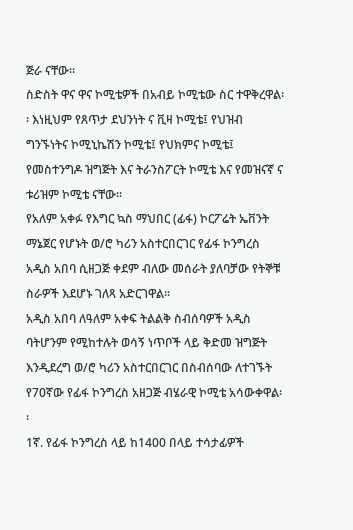ጅራ ናቸው፡፡
ስድስት ዋና ዋና ኮሚቴዎች በአብይ ኮሚቴው ስር ተዋቅረዋል፡፡ እነዚህም የጸጥታ ደህንነት ና ቪዛ ኮሚቴ፤ የህዝብ ግንኙነትና ኮሚኒኬሽን ኮሚቴ፤ የህክምና ኮሚቴ፤ የመስተንግዶ ዝግጅት እና ትራንስፖርት ኮሚቴ እና የመዝናኛ ና ቱሪዝም ኮሚቴ ናቸው፡፡
የአለም አቀፉ የእግር ኳስ ማህበር (ፊፋ) ኮርፖሬት ኤቨንት ማኔጀር የሆኑት ወ/ሮ ካሪን አስተርበርገር የፊፋ ኮንግረስ አዲስ አበባ ሲዘጋጅ ቀደም ብለው መሰራት ያለባቻው የትኞቹ ስራዎች እደሆኑ ገለጻ አድርገዋል፡፡
አዲስ አበባ ለዓለም አቀፍ ትልልቅ ስብሰባዎች አዲስ ባትሆንም የሚከተሉት ወሳኝ ነጥቦች ላይ ቅድመ ዝግጅት እንዲደረግ ወ/ሮ ካሪን አስተርበርገር በስብሰባው ለተገኙት የ70ኛው የፊፋ ኮንግረስ አዘጋጅ ብሄራዊ ኮሚቴ አሳውቀዋል፡፡
1ኛ. የፊፋ ኮንግረስ ላይ ከ1400 በላይ ተሳታፊዎች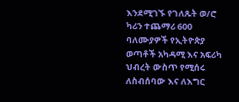እንደሚገኙ የገለጹት ወ/ሮ ካሪን ተጨማሪ 600 ባለሙያዎች የኢትዮጵያ ወጣቶች አካዳሚ እና አፍሪካ ህብረት ውስጥ የሚሰሩ ለስብሰባው እና ለእግር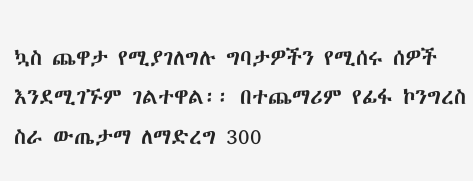ኳስ ጨዋታ የሚያገለግሉ ግባታዎችን የሚሰሩ ሰዎች እንደሚገኙም ገልተዋል፡፡ በተጨማሪም የፊፋ ኮንግረስ ስራ ውጤታማ ለማድረግ 300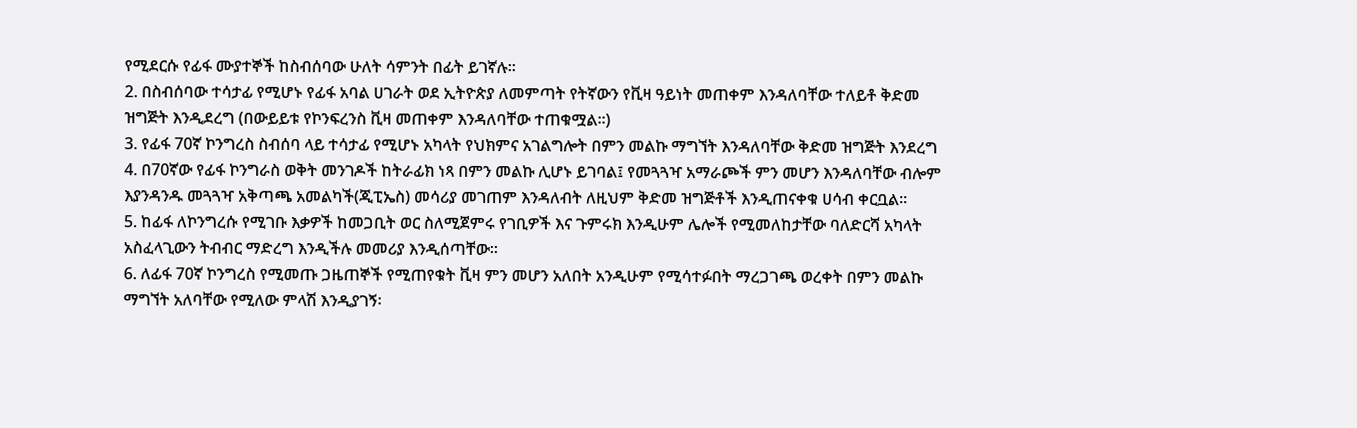የሚደርሱ የፊፋ ሙያተኞች ከስብሰባው ሁለት ሳምንት በፊት ይገኛሉ፡፡
2. በስብሰባው ተሳታፊ የሚሆኑ የፊፋ አባል ሀገራት ወደ ኢትዮጵያ ለመምጣት የትኛውን የቪዛ ዓይነት መጠቀም እንዳለባቸው ተለይቶ ቅድመ ዝግጅት እንዲደረግ (በውይይቱ የኮንፍረንስ ቪዛ መጠቀም እንዳለባቸው ተጠቁሟል፡፡)
3. የፊፋ 70ኛ ኮንግረስ ስብሰባ ላይ ተሳታፊ የሚሆኑ አካላት የህክምና አገልግሎት በምን መልኩ ማግኘት እንዳለባቸው ቅድመ ዝግጅት እንደረግ
4. በ70ኛው የፊፋ ኮንግራስ ወቅት መንገዶች ከትራፊክ ነጻ በምን መልኩ ሊሆኑ ይገባል፤ የመጓጓዣ አማራጮች ምን መሆን እንዳለባቸው ብሎም እያንዳንዱ መጓጓዣ አቅጣጫ አመልካች(ጂፒኤስ) መሳሪያ መገጠም እንዳለብት ለዚህም ቅድመ ዝግጅቶች እንዲጠናቀቁ ሀሳብ ቀርቧል፡፡
5. ከፊፋ ለኮንግረሱ የሚገቡ እቃዎች ከመጋቢት ወር ስለሚጀምሩ የገቢዎች እና ጉምሩክ እንዲሁም ሌሎች የሚመለከታቸው ባለድርሻ አካላት አስፈላጊውን ትብብር ማድረግ እንዲችሉ መመሪያ እንዲሰጣቸው፡፡
6. ለፊፋ 70ኛ ኮንግረስ የሚመጡ ጋዜጠኞች የሚጠየቁት ቪዛ ምን መሆን አለበት አንዲሁም የሚሳተፉበት ማረጋገጫ ወረቀት በምን መልኩ ማግኘት አለባቸው የሚለው ምላሽ እንዲያገኝ፡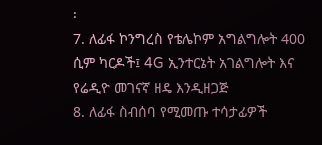፡
7. ለፊፋ ኮንግረስ የቴሌኮም አግልግሎት 400 ሲም ካርዶች፤ 4G ኢንተርኔት አገልግሎት እና የሬዲዮ መገናኛ ዘዴ እንዲዘጋጅ
8. ለፊፋ ስብሰባ የሚመጡ ተሳታፊዎች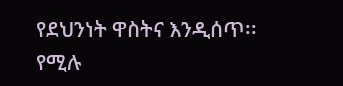የደህንነት ዋስትና እንዲሰጥ፡፡ የሚሉ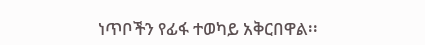ነጥቦችን የፊፋ ተወካይ አቅርበዋል፡፡